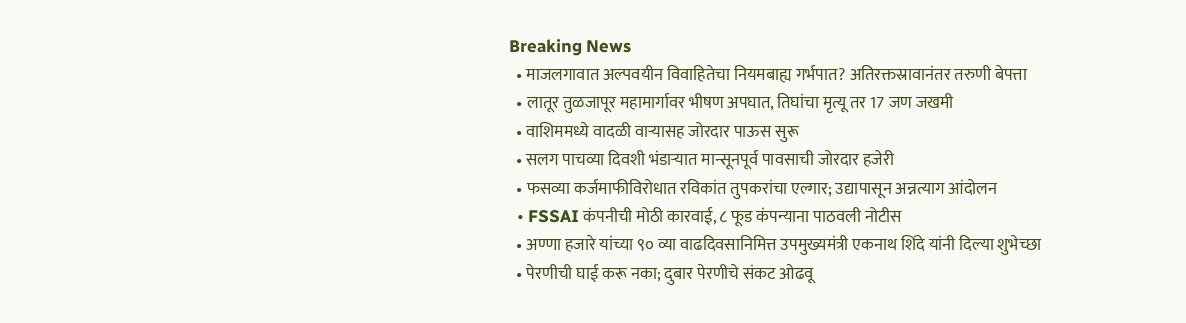Breaking News
  • माजलगावात अल्पवयीन विवाहितेचा नियमबाह्य गर्भपात? अतिरक्तस्रावानंतर तरुणी बेपत्ता
  • लातूर तुळजापूर महामार्गावर भीषण अपघात, तिघांचा मृत्यू तर 17 जण जखमी
  • वाशिममध्ये वादळी वाऱ्यासह जोरदार पाऊस सुरू
  • सलग पाचव्या दिवशी भंडाऱ्यात मान्सूनपूर्व पावसाची जोरदार हजेरी
  • फसव्या कर्जमाफीविरोधात रविकांत तुपकरांचा एल्गार; उद्यापासून अन्नत्याग आंदोलन
  • FSSAI कंपनीची मोठी कारवाई, ८ फूड कंपन्याना पाठवली नोटीस
  • अण्णा हजारे यांच्या ९० व्या वाढदिवसानिमित्त उपमुख्यमंत्री एकनाथ शिंदे यांनी दिल्या शुभेच्छा
  • पेरणीची घाई करू नका; दुबार पेरणीचे संकट ओढवू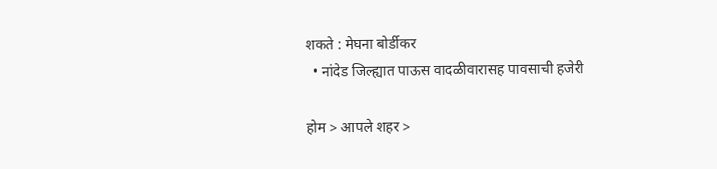शकते : मेघना बोर्डीकर
  • नांदेड जिल्ह्यात पाऊस वादळीवारासह पावसाची हजेरी

होम > आपले शहर >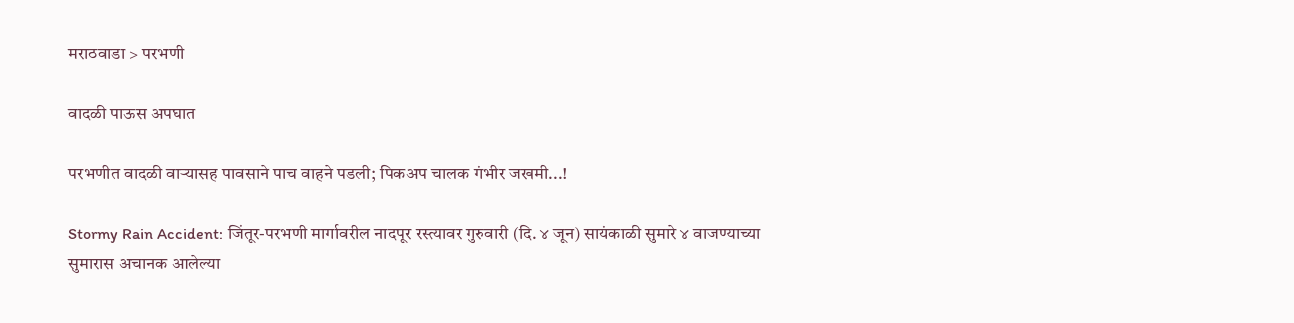मराठवाडा > परभणी

वादळी पाऊस अपघात

परभणीत वादळी वाऱ्यासह पावसाने पाच वाहने पडली; पिकअप चालक गंभीर जखमी...!

Stormy Rain Accident: जिंतूर-परभणी मार्गावरील नादपूर रस्त्यावर गुरुवारी (दि. ४ जून) सायंकाळी सुमारे ४ वाजण्याच्या सुमारास अचानक आलेल्या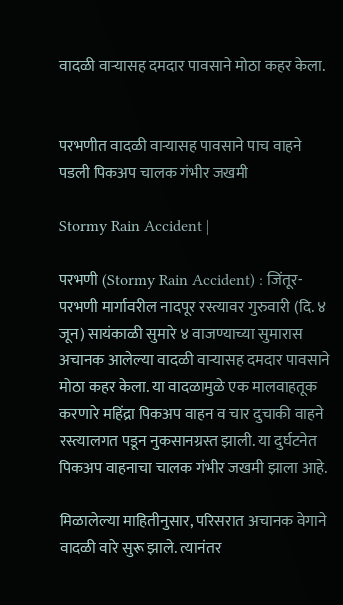वादळी वाऱ्यासह दमदार पावसाने मोठा कहर केला.


परभणीत वादळी वाऱ्यासह पावसाने पाच वाहने पडली पिकअप चालक गंभीर जखमी

Stormy Rain Accident |

परभणी (Stormy Rain Accident) : जिंतूर-परभणी मार्गावरील नादपूर रस्त्यावर गुरुवारी (दि. ४ जून) सायंकाळी सुमारे ४ वाजण्याच्या सुमारास अचानक आलेल्या वादळी वाऱ्यासह दमदार पावसाने मोठा कहर केला. या वादळामुळे एक मालवाहतूक करणारे महिंद्रा पिकअप वाहन व चार दुचाकी वाहने रस्त्यालगत पडून नुकसानग्रस्त झाली. या दुर्घटनेत पिकअप वाहनाचा चालक गंभीर जखमी झाला आहे.

मिळालेल्या माहितीनुसार, परिसरात अचानक वेगाने वादळी वारे सुरू झाले. त्यानंतर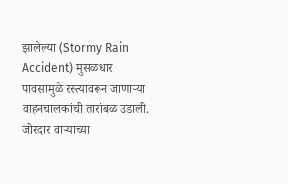झालेल्या (Stormy Rain Accident) मुसळधार पावसामुळे रस्त्यावरून जाणाऱ्या वाहनचालकांची तारांबळ उडाली. जोरदार वाऱ्याच्या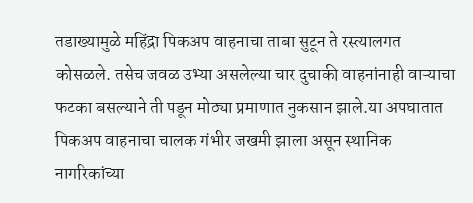तडाख्यामुळे महिंद्रा पिकअप वाहनाचा ताबा सुटून ते रस्त्यालगत कोसळले. तसेच जवळ उभ्या असलेल्या चार दुचाकी वाहनांनाही वाऱ्याचा फटका बसल्याने ती पडून मोठ्या प्रमाणात नुकसान झाले.या अपघातात पिकअप वाहनाचा चालक गंभीर जखमी झाला असून स्थानिक नागरिकांच्या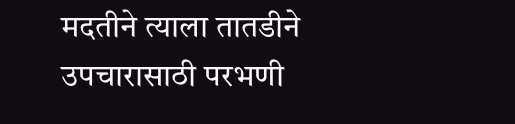मदतीने त्याला तातडीने उपचारासाठी परभणी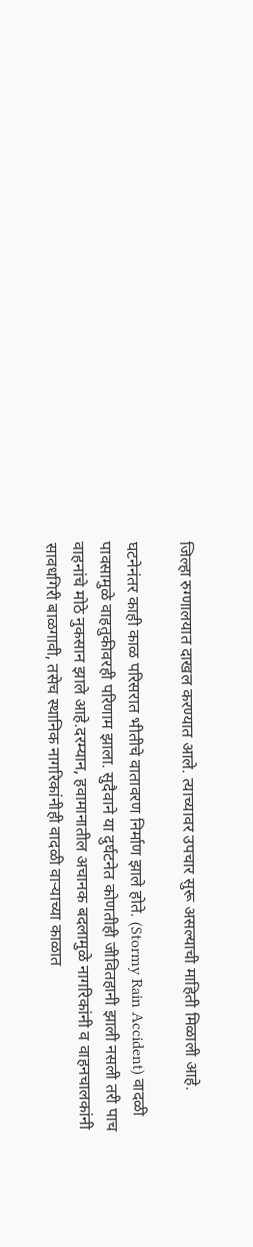जिल्हा रुग्णालयात दाखल करण्यात आले. त्याच्यावर उपचार सुरू असल्याची माहिती मिळाली आहे.

घटनेनंतर काही काळ परिसरात भीतीचे वातावरण निर्माण झाले होते. (Stormy Rain Accident) वादळी पावसामुळे वाहतुकीवरही परिणाम झाला. सुदैवाने या दुर्घटनेत कोणतीही जीवितहानी झाली नसली तरी पाच वाहनांचे मोठे नुकसान झाले आहे.दरम्यान, हवामानातील अचानक बदलामुळे नागरिकांनी व वाहनचालकांनी सावधगिरी बाळगावी, तसेच स्थानिक नागरिकांनीही वादळी वाऱ्याच्या काळात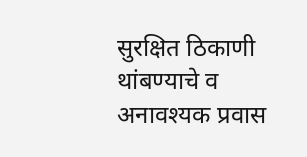सुरक्षित ठिकाणी थांबण्याचे व अनावश्यक प्रवास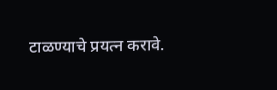टाळण्याचे प्रयत्न करावे.